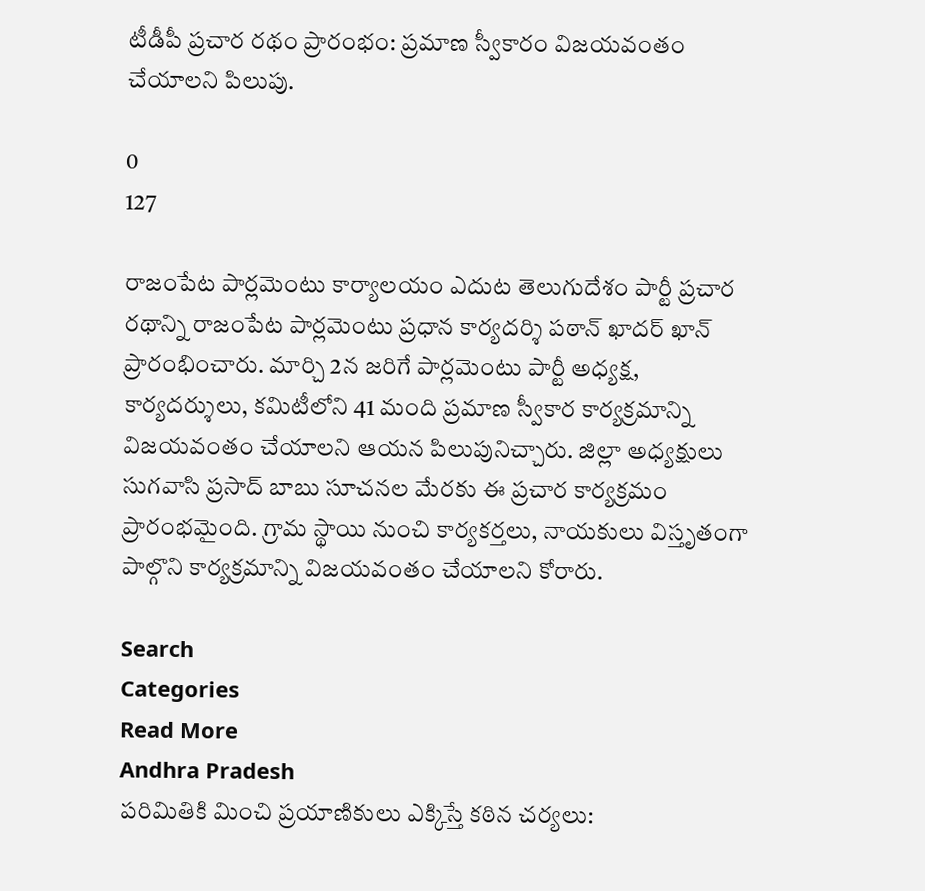టీడీపీ ప్రచార రథం ప్రారంభం: ప్రమాణ స్వీకారం విజయవంతం చేయాలని పిలుపు.

0
127

రాజంపేట పార్లమెంటు కార్యాలయం ఎదుట తెలుగుదేశం పార్టీ ప్రచార రథాన్ని రాజంపేట పార్లమెంటు ప్రధాన కార్యదర్శి పఠాన్ ఖాదర్ ఖాన్ ప్రారంభించారు. మార్చి 2న జరిగే పార్లమెంటు పార్టీ అధ్యక్ష, కార్యదర్శులు, కమిటీలోని 41 మంది ప్రమాణ స్వీకార కార్యక్రమాన్ని విజయవంతం చేయాలని ఆయన పిలుపునిచ్చారు. జిల్లా అధ్యక్షులు సుగవాసి ప్రసాద్ బాబు సూచనల మేరకు ఈ ప్రచార కార్యక్రమం ప్రారంభమైంది. గ్రామ స్థాయి నుంచి కార్యకర్తలు, నాయకులు విస్తృతంగా పాల్గొని కార్యక్రమాన్ని విజయవంతం చేయాలని కోరారు.

Search
Categories
Read More
Andhra Pradesh
పరిమితికి మించి ప్రయాణికులు ఎక్కిస్తే కఠిన చర్యలు: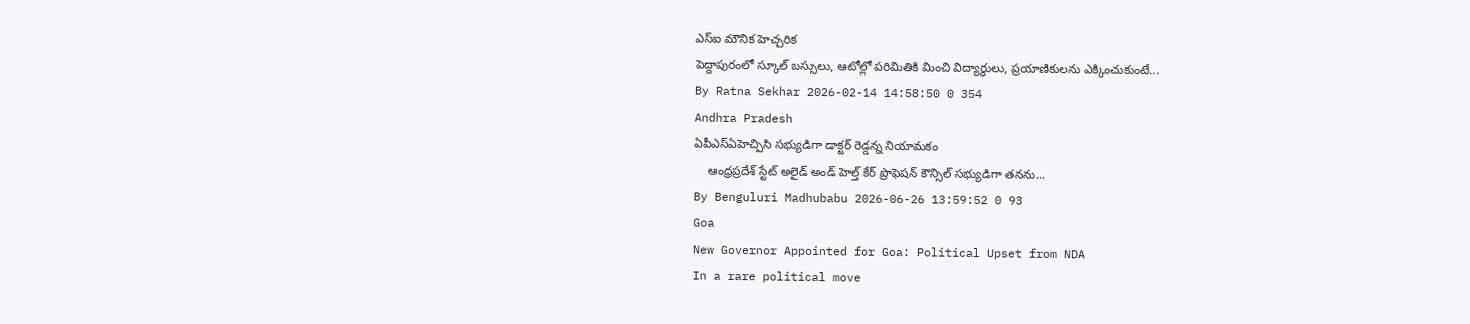ఎస్ఐ మౌనిక హెచ్చరిక
పెద్దాపురంలో స్కూల్ బస్సులు, ఆటోల్లో పరిమితికి మించి విద్యార్థులు, ప్రయాణికులను ఎక్కించుకుంటే...
By Ratna Sekhar 2026-02-14 14:58:50 0 354
Andhra Pradesh
ఏపీఎస్ఏహెచ్పిసి సభ్యుడిగా డాక్టర్ రెడ్డన్న నియామకం
    ఆంధ్రప్రదేశ్ స్టేట్ అలైడ్ అండ్ హెల్త్ కేర్ ప్రొఫెషన్ కౌన్సిల్ సభ్యుడిగా తనను...
By Benguluri Madhubabu 2026-06-26 13:59:52 0 93
Goa
New Governor Appointed for Goa: Political Upset from NDA
In a rare political move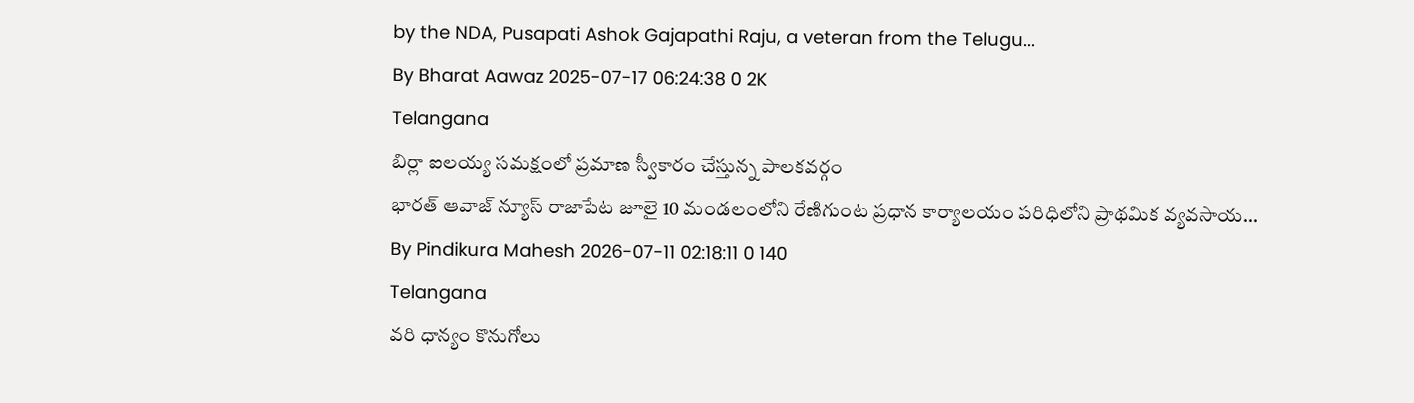by the NDA, Pusapati Ashok Gajapathi Raju, a veteran from the Telugu...
By Bharat Aawaz 2025-07-17 06:24:38 0 2K
Telangana
బిర్లా ఐలయ్య సమక్షంలో ప్రమాణ స్వీకారం చేస్తున్న పాలకవర్గం
భారత్ ఆవాజ్ న్యూస్ రాజాపేట జూలై 10 మండలంలోని రేణిగుంట ప్రధాన కార్యాలయం పరిధిలోని ప్రాథమిక వ్యవసాయ...
By Pindikura Mahesh 2026-07-11 02:18:11 0 140
Telangana
వరి ధాన్యం కొనుగోలు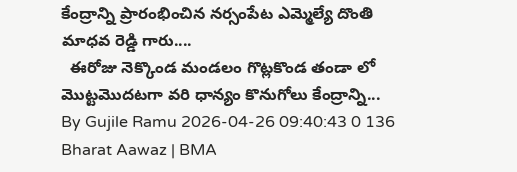కేంద్రాన్ని ప్రారంభించిన నర్సంపేట ఎమ్మెల్యే దొంతి మాధవ రెడ్డి గారు....
  ఈరోజు నెక్కొండ మండలం గొట్లకొండ తండా లో మొట్టమొదటగా వరి ధాన్యం కొనుగోలు కేంద్రాన్ని...
By Gujile Ramu 2026-04-26 09:40:43 0 136
Bharat Aawaz | BMA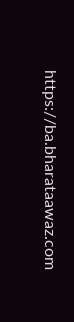https://ba.bharataawaz.com